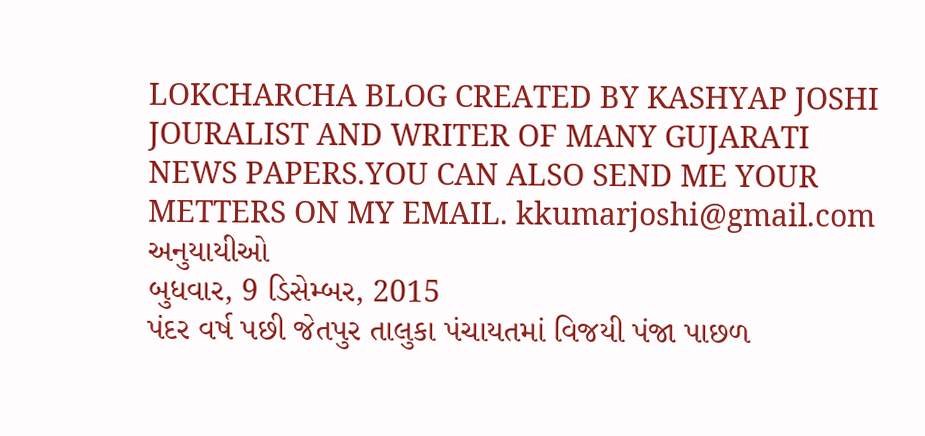LOKCHARCHA BLOG CREATED BY KASHYAP JOSHI JOURALIST AND WRITER OF MANY GUJARATI NEWS PAPERS.YOU CAN ALSO SEND ME YOUR METTERS ON MY EMAIL. kkumarjoshi@gmail.com
અનુયાયીઓ
બુધવાર, 9 ડિસેમ્બર, 2015
પંદર વર્ષ પછી જેતપુર તાલુકા પંચાયતમાં વિજયી પંજા પાછળ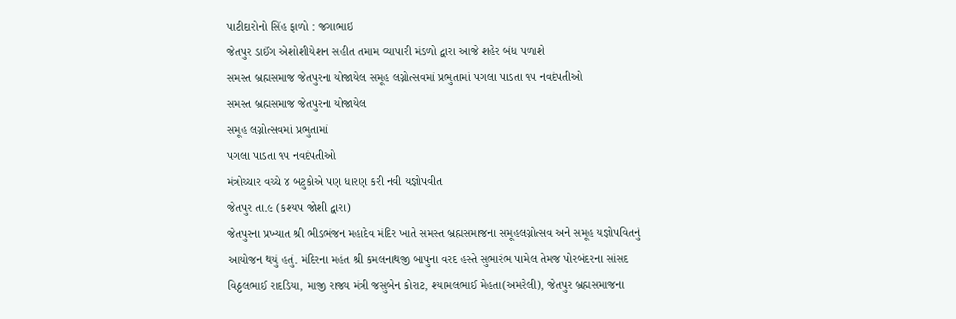પાટીદારોનો સિંહ ફાળો : જગાભાઇ
જેતપુર ડાઈંગ એશોશીયેશન સહીત તમામ વ્યાપારી મંડળો દ્વારા આજે શહેર બંધ પળાશે
સમસ્ત બ્રહ્મસમાજ જેતપુરના યોજાયેલ સમૂહ લગ્નોત્સવમાં પ્રભુતામાં પગલા પાડતા ૧૫ નવદંપતીઓ
સમસ્ત બ્રહ્મસમાજ જેતપુરના યોજાયેલ
સમૂહ લગ્નોત્સવમાં પ્રભુતામાં
પગલા પાડતા ૧૫ નવદંપતીઓ
મંત્રોચ્ચાર વચ્ચે ૪ બટુકોએ પણ ધારણ કરી નવી યજ્ઞોપવીત
જેતપુર તા.૯ (કશ્યપ જોશી દ્વારા)
જેતપુરના પ્રખ્યાત શ્રી ભીડભંજન મહાદેવ મંદિર ખાતે સમસ્ત બ્રહ્મસમાજના સમૂહલગ્નોત્સવ અને સમૂહ યજ્ઞોપવિતનું આયોજન થયું હતું. મંદિરના મહંત શ્રી કમલનાથજી બાપુના વરદ હસ્તે સુભારંભ પામેલ તેમજ પોરબંદરના સાંસદ વિઠ્ઠલભાઈ રાદડિયા, માજી રાજ્ય મંત્રી જસુબેન કોરાટ, શ્યામલભાઈ મેહતા(અમરેલી), જેતપુર બ્રહ્મસમાજના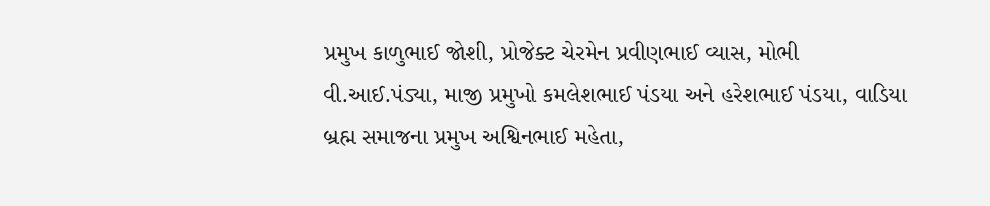પ્રમુખ કાળુભાઈ જોશી, પ્રોજેક્ટ ચેરમેન પ્રવીણભાઈ વ્યાસ, મોભી વી.આઈ.પંડ્યા, માજી પ્રમુખો કમલેશભાઈ પંડયા અને હરેશભાઈ પંડયા, વાડિયા બ્રહ્મ સમાજના પ્રમુખ અશ્વિનભાઈ મહેતા,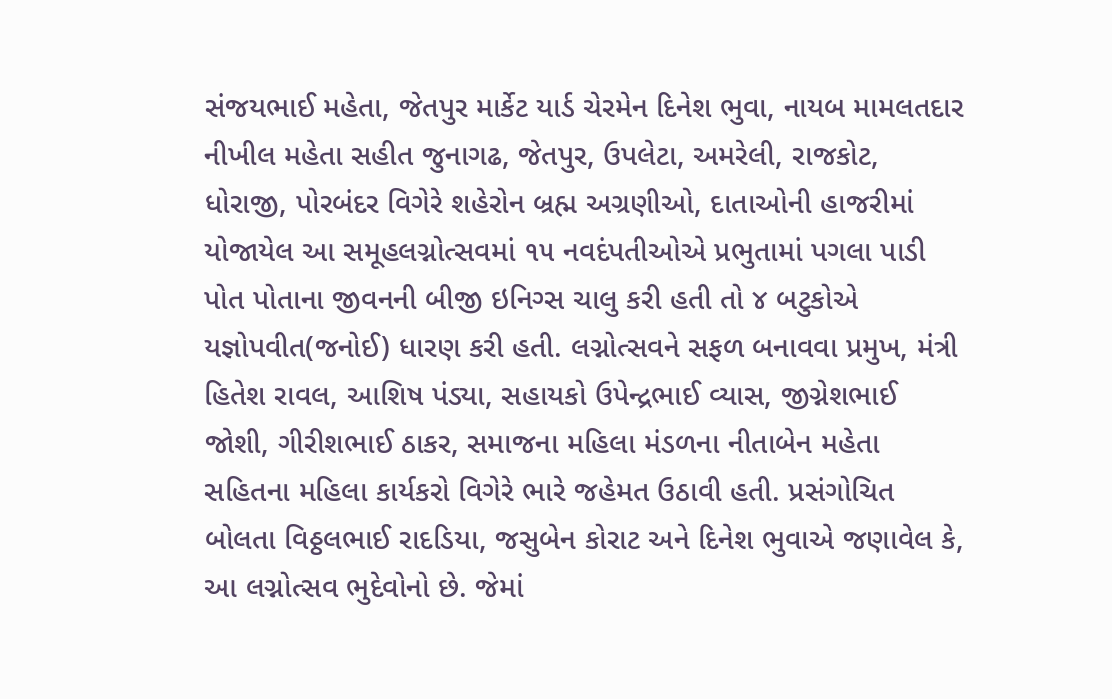સંજયભાઈ મહેતા, જેતપુર માર્કેટ યાર્ડ ચેરમેન દિનેશ ભુવા, નાયબ મામલતદાર નીખીલ મહેતા સહીત જુનાગઢ, જેતપુર, ઉપલેટા, અમરેલી, રાજકોટ, ધોરાજી, પોરબંદર વિગેરે શહેરોન બ્રહ્મ અગ્રણીઓ, દાતાઓની હાજરીમાં યોજાયેલ આ સમૂહલગ્નોત્સવમાં ૧૫ નવદંપતીઓએ પ્રભુતામાં પગલા પાડી પોત પોતાના જીવનની બીજી ઇનિગ્સ ચાલુ કરી હતી તો ૪ બટુકોએ યજ્ઞોપવીત(જનોઈ) ધારણ કરી હતી. લગ્નોત્સવને સફળ બનાવવા પ્રમુખ, મંત્રી હિતેશ રાવલ, આશિષ પંડ્યા, સહાયકો ઉપેન્દ્રભાઈ વ્યાસ, જીગ્નેશભાઈ જોશી, ગીરીશભાઈ ઠાકર, સમાજના મહિલા મંડળના નીતાબેન મહેતા સહિતના મહિલા કાર્યકરો વિગેરે ભારે જહેમત ઉઠાવી હતી. પ્રસંગોચિત બોલતા વિઠ્ઠલભાઈ રાદડિયા, જસુબેન કોરાટ અને દિનેશ ભુવાએ જણાવેલ કે, આ લગ્નોત્સવ ભુદેવોનો છે. જેમાં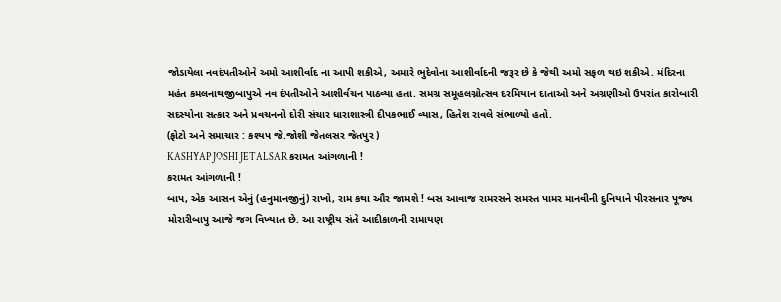જોડાયેલા નવદંપતીઓને અમો આશીર્વાદ ના આપી શકીએ, અમારે ભુદેવોના આશીર્વાદની જરૂર છે કે જેથી અમો સફળ થઇ શકીએ. મંદિરના મહંત કમલનાથજીબાપુએ નવ દંપતીઓને આશીર્વચન પાઠવ્યા હતા. સમગ્ર સમૂહલગ્નોત્સવ દરમિયાન દાતાઓ અને અગ્રણીઓ ઉપરાંત કારોબારી સદસ્યોના સત્કાર અને પ્રવચનનો દોરી સંચાર ધારાશાસ્ત્રી દીપકભાઈ વ્યાસ, હિતેશ રાવલે સંભાળ્યો હતો.
(ફોટો અને સમાચાર : કશ્યપ જે.જોશી જેતલસર જેતપુર )
KASHYAP JOSHI JETALSAR કરામત આંગળાની !
કરામત આંગળાની !
બાપ, એક આસન એનું (હનુમાનજીનું) રાખો, રામ કથા ઔર જામશે ! બસ આવાજ રામરસને સમસ્ત પામર માનવીની દુનિયાને પીરસનાર પૂજ્ય મોરારીબાપુ આજે જગ વિખ્યાત છે. આ રાષ્ટ્રીય સંતે આદીકાળની રામાયણ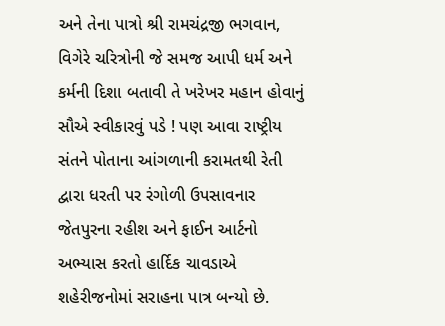અને તેના પાત્રો શ્રી રામચંદ્રજી ભગવાન, વિગેરે ચરિત્રોની જે સમજ આપી ધર્મ અને કર્મની દિશા બતાવી તે ખરેખર મહાન હોવાનું સૌએ સ્વીકારવું પડે ! પણ આવા રાષ્ટ્રીય સંતને પોતાના આંગળાની કરામતથી રેતી દ્વારા ધરતી પર રંગોળી ઉપસાવનાર જેતપુરના રહીશ અને ફાઈન આર્ટનો અભ્યાસ કરતો હાર્દિક ચાવડાએ શહેરીજનોમાં સરાહના પાત્ર બન્યો છે.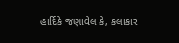હાર્દિકે જણાવેલ કે, કલાકાર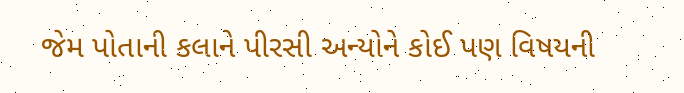જેમ પોતાની કલાને પીરસી અન્યોને કોઈ પણ વિષયની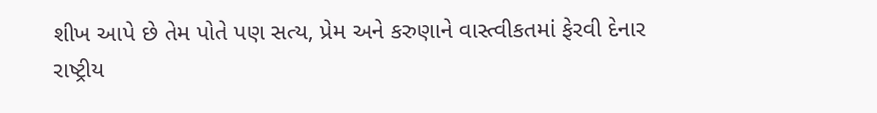શીખ આપે છે તેમ પોતે પણ સત્ય, પ્રેમ અને કરુણાને વાસ્ત્વીકતમાં ફેરવી દેનાર રાષ્ટ્રીય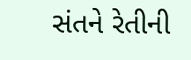સંતને રેતીની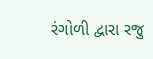રંગોળી દ્વારા રજુ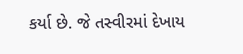કર્યા છે. જે તસ્વીરમાં દેખાય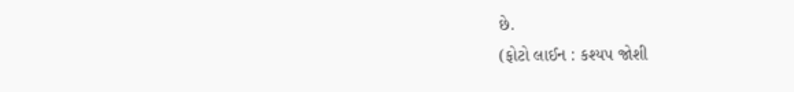છે.
(ફોટો લાઈન : કશ્યપ જોશી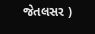જેતલસર )